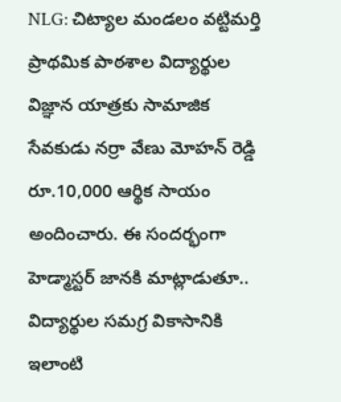NLG: చిట్యాల మండలం వట్టిమర్తి ప్రాథమిక పాఠశాల విద్యార్థుల విజ్ఞాన యాత్రకు సామాజిక సేవకుడు నర్రా వేణు మోహన్ రెడ్డి రూ.10,000 ఆర్థిక సాయం అందించారు. ఈ సందర్భంగా హెడ్మాస్టర్ జానకి మాట్లాడుతూ.. విద్యార్థుల సమగ్ర వికాసానికి ఇలాంటి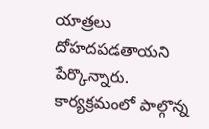యాత్రలు దోహదపడతాయని పేర్కొన్నారు. కార్యక్రమంలో పాల్గొన్న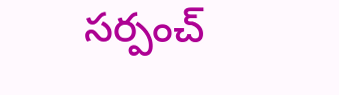సర్పంచ్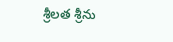శ్రీలత శ్రీను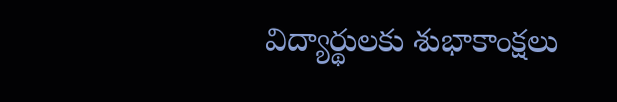విద్యార్థులకు శుభాకాంక్షలు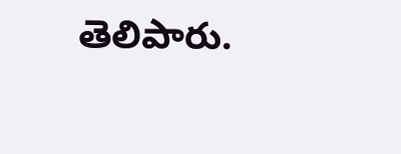తెలిపారు.